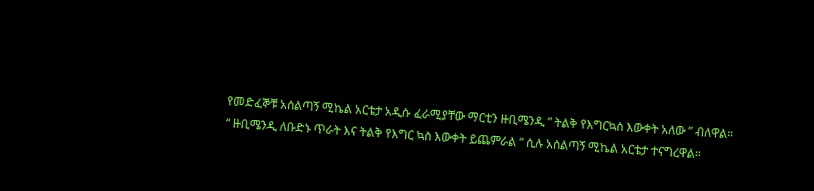የመድፈኞቹ አሰልጣኝ ሚኬል አርቴታ አዲሱ ፈራሚያቸው ማርቲን ዙቢሜንዲ ” ትልቅ የእግርኳስ እውቀት አለው ” ብለዋል።
“ ዙቢሜንዲ ለቡድኑ ጥራት እና ትልቅ የእግር ኳስ እውቀት ይጨምራል “ ሲሉ አሰልጣኝ ሚኬል አርቴታ ተናግረዋል።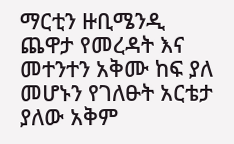ማርቲን ዙቢሜንዲ ጨዋታ የመረዳት እና መተንተን አቅሙ ከፍ ያለ መሆኑን የገለፁት አርቴታ ያለው አቅም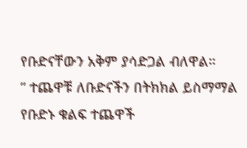የቡድናቸውን አቅም ያሳድጋል ብለዋል።
” ተጨዋቹ ለቡድናችን በትክክል ይስማማል የቡድኑ ቁልፍ ተጨዋች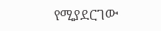የሚያደርገው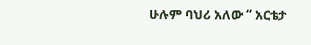ሁሉም ባህሪ አለው “ አርቴታ